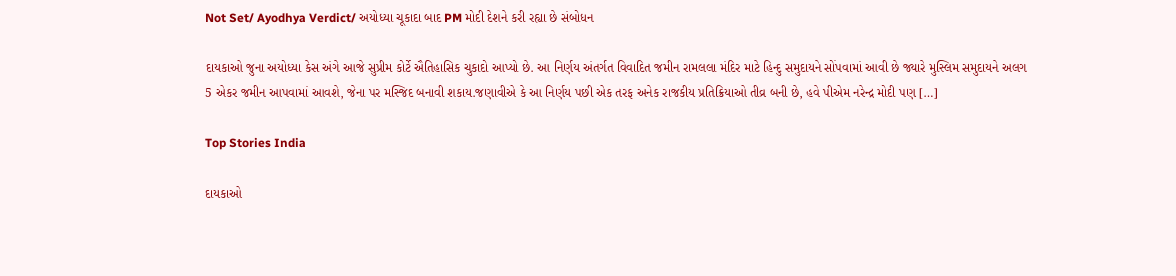Not Set/ Ayodhya Verdict/ અયોધ્યા ચૂકાદા બાદ PM મોદી દેશને કરી રહ્યા છે સંબોધન

દાયકાઓ જુના અયોધ્યા કેસ અંગે આજે સુપ્રીમ કોર્ટે ઐતિહાસિક ચુકાદો આપ્યો છે. આ નિર્ણય અંતર્ગત વિવાદિત જમીન રામલલા મંદિર માટે હિન્દુ સમુદાયને સોંપવામાં આવી છે જ્યારે મુસ્લિમ સમુદાયને અલગ 5 એકર જમીન આપવામાં આવશે, જેના પર મસ્જિદ બનાવી શકાય.જણાવીએ કે આ નિર્ણય પછી એક તરફ અનેક રાજકીય પ્રતિક્રિયાઓ તીવ્ર બની છે, હવે પીએમ નરેન્દ્ર મોદી પણ […]

Top Stories India

દાયકાઓ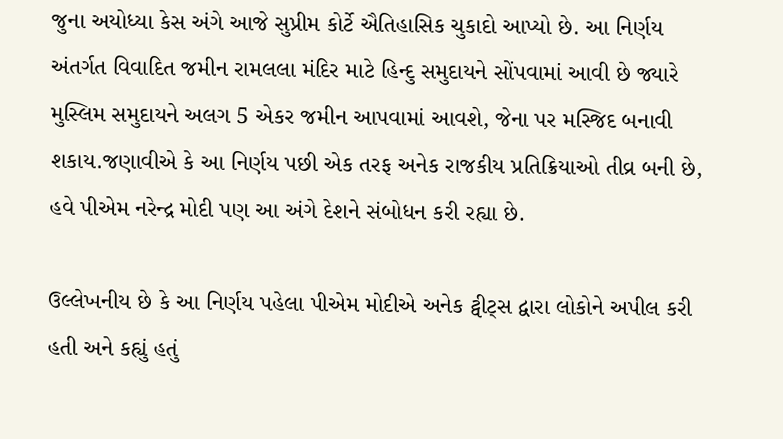જુના અયોધ્યા કેસ અંગે આજે સુપ્રીમ કોર્ટે ઐતિહાસિક ચુકાદો આપ્યો છે. આ નિર્ણય અંતર્ગત વિવાદિત જમીન રામલલા મંદિર માટે હિન્દુ સમુદાયને સોંપવામાં આવી છે જ્યારે મુસ્લિમ સમુદાયને અલગ 5 એકર જમીન આપવામાં આવશે, જેના પર મસ્જિદ બનાવી શકાય.જણાવીએ કે આ નિર્ણય પછી એક તરફ અનેક રાજકીય પ્રતિક્રિયાઓ તીવ્ર બની છે, હવે પીએમ નરેન્દ્ર મોદી પણ આ અંગે દેશને સંબોધન કરી રહ્યા છે.

ઉલ્લેખનીય છે કે આ નિર્ણય પહેલા પીએમ મોદીએ અનેક ટ્વીટ્સ દ્વારા લોકોને અપીલ કરી હતી અને કહ્યું હતું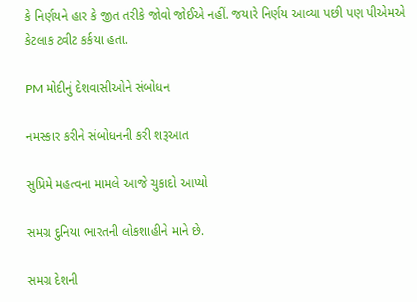કે નિર્ણયને હાર કે જીત તરીકે જોવો જોઈએ નહીં. જયારે નિર્ણય આવ્યા પછી પણ પીએમએ કેટલાક ટ્વીટ કર્કયા હતા.

PM મોદીનું દેશવાસીઓને સંબોધન

નમસ્કાર કરીને સંબોધનની કરી શરૂઆત

સુપ્રિમે મહત્વના મામલે આજે ચુકાદો આપ્યો

સમગ્ર દુનિયા ભારતની લોકશાહીને માને છે.

સમગ્ર દેશની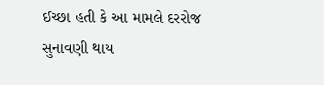ઈચ્છા હતી કે આ મામલે દરરોજ સુનાવણી થાય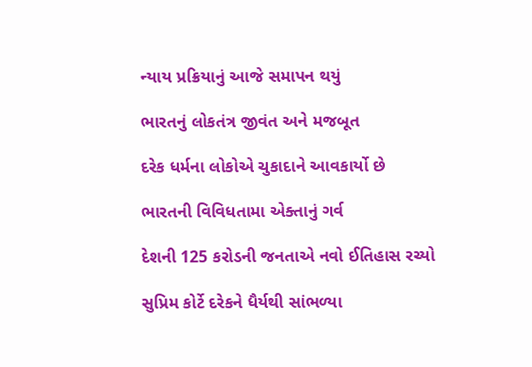ન્યાય પ્રક્રિયાનું આજે સમાપન થયું

ભારતનું લોકતંત્ર જીવંત અને મજબૂત

દરેક ધર્મના લોકોએ ચુકાદાને આવકાર્યો છે

ભારતની વિવિધતામા એક્તાનું ગર્વ

દેશની 125 કરોડની જનતાએ નવો ઈતિહાસ રચ્યો

સુપ્રિમ કોર્ટે દરેકને ધૈર્યથી સાંભળ્યા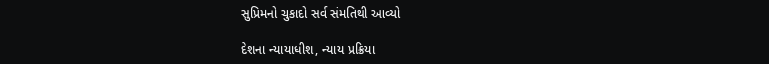સુપ્રિમનો ચુકાદો સર્વ સંમતિથી આવ્યો

દેશના ન્યાયાધીશ, ન્યાય પ્રક્રિયા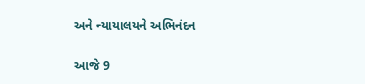અને ન્યાયાલયને અભિનંદન

આજે 9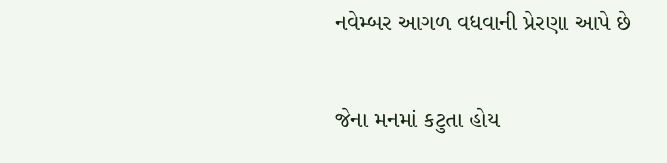નવેમ્બર આગળ વધવાની પ્રેરણા આપે છે

જેના મનમાં કટુતા હોય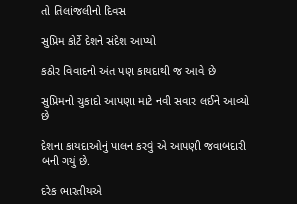તો તિલાંજલીનો દિવસ

સુપ્રિમ કોર્ટે દેશને સંદેશ આપ્યો

કઠોર વિવાદનો અંત પણ કાયદાથી જ આવે છે

સુપ્રિમનો ચુકાદો આપણા માટે નવી સવાર લઈને આવ્યો છે

દેશના કાયદાઓનું પાલન કરવું એ આપણી જવાબદારી બની ગયું છે.

દરેક ભારતીયએ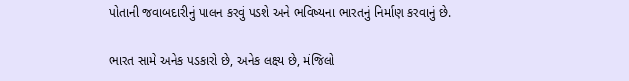પોતાની જવાબદારીનું પાલન કરવું પડશે અને ભવિષ્યના ભારતનું નિર્માણ કરવાનું છે.

ભારત સામે અનેક પડકારો છે, અનેક લક્ષ્ય છે, મંજિલો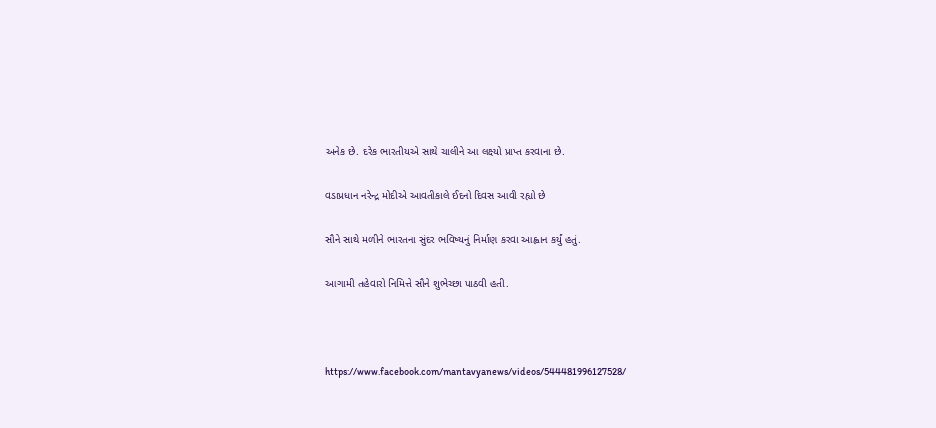અનેક છે. દરેક ભારતીયએ સાથે ચાલીને આ લક્ષ્યો પ્રાપ્ત કરવાના છે.

વડાપ્રધાન નરેન્દ્ર મોદીએ આવતીકાલે ઈદનો દિવસ આવી રહ્યો છે

સૌને સાથે મળીને ભારતના સુંદર ભવિષ્યનું નિર્માણ કરવા આહ્વાન કર્યું હતું.

આગામી તહેવારો નિમિત્તે સૌને શુભેચ્છા પાઠવી હતી.



https://www.facebook.com/mantavyanews/videos/544481996127528/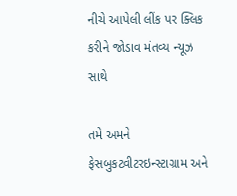નીચે આપેલી લીંક પર ક્લિક કરીને જોડાવ મંતવ્ય ન્યૂઝ સાથે

તમે અમને ફેસબુકટ્વીટરઇન્સ્ટાગ્રામ અને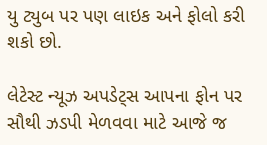યુ ટ્યુબ પર પણ લાઇક અને ફોલો કરી શકો છો.

લેટેસ્ટ ન્યૂઝ અપડેટ્સ આપના ફોન પર સૌથી ઝડપી મેળવવા માટે આજે જ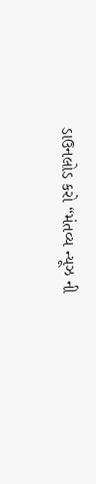ડાઉનલોડ કરો “મંતવ્ય ન્યૂઝ ની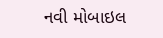નવી મોબાઇલ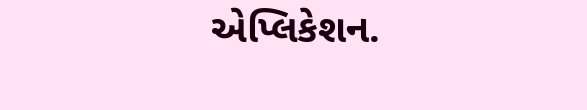એપ્લિકેશન.